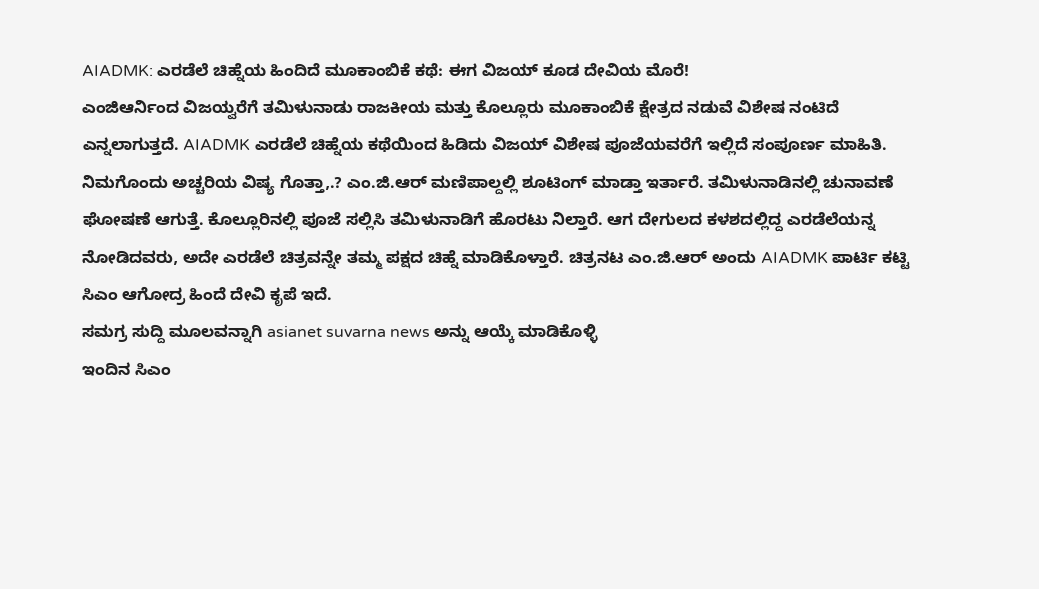AIADMK: ಎರಡೆಲೆ ಚಿಹ್ನೆಯ ಹಿಂದಿದೆ ಮೂಕಾಂಬಿಕೆ ಕಥೆ: ಈಗ ವಿಜಯ್ ಕೂಡ ದೇವಿಯ ಮೊರೆ!
ಎಂಜಿಆರ್ನಿಂದ ವಿಜಯ್ವರೆಗೆ ತಮಿಳುನಾಡು ರಾಜಕೀಯ ಮತ್ತು ಕೊಲ್ಲೂರು ಮೂಕಾಂಬಿಕೆ ಕ್ಷೇತ್ರದ ನಡುವೆ ವಿಶೇಷ ನಂಟಿದೆ ಎನ್ನಲಾಗುತ್ತದೆ. AIADMK ಎರಡೆಲೆ ಚಿಹ್ನೆಯ ಕಥೆಯಿಂದ ಹಿಡಿದು ವಿಜಯ್ ವಿಶೇಷ ಪೂಜೆಯವರೆಗೆ ಇಲ್ಲಿದೆ ಸಂಪೂರ್ಣ ಮಾಹಿತಿ.
ನಿಮಗೊಂದು ಅಚ್ಚರಿಯ ವಿಷ್ಯ ಗೊತ್ತಾ,.? ಎಂ.ಜಿ.ಆರ್ ಮಣಿಪಾಲ್ದಲ್ಲಿ ಶೂಟಿಂಗ್ ಮಾಡ್ತಾ ಇರ್ತಾರೆ. ತಮಿಳುನಾಡಿನಲ್ಲಿ ಚುನಾವಣೆ ಘೋಷಣೆ ಆಗುತ್ತೆ. ಕೊಲ್ಲೂರಿನಲ್ಲಿ ಪೂಜೆ ಸಲ್ಲಿಸಿ ತಮಿಳುನಾಡಿಗೆ ಹೊರಟು ನಿಲ್ತಾರೆ. ಆಗ ದೇಗುಲದ ಕಳಶದಲ್ಲಿದ್ದ ಎರಡೆಲೆಯನ್ನ ನೋಡಿದವರು, ಅದೇ ಎರಡೆಲೆ ಚಿತ್ರವನ್ನೇ ತಮ್ಮ ಪಕ್ಷದ ಚಿಹ್ನೆ ಮಾಡಿಕೊಳ್ತಾರೆ. ಚಿತ್ರನಟ ಎಂ.ಜಿ.ಆರ್ ಅಂದು AIADMK ಪಾರ್ಟಿ ಕಟ್ಟಿ ಸಿಎಂ ಆಗೋದ್ರ ಹಿಂದೆ ದೇವಿ ಕೃಪೆ ಇದೆ.
ಸಮಗ್ರ ಸುದ್ದಿ ಮೂಲವನ್ನಾಗಿ asianet suvarna news ಅನ್ನು ಆಯ್ಕೆ ಮಾಡಿಕೊಳ್ಳಿ
ಇಂದಿನ ಸಿಎಂ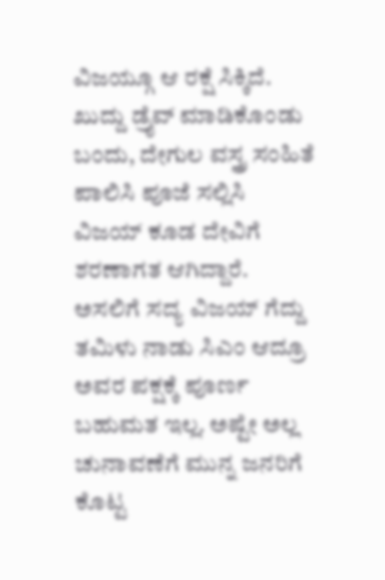ವಿಜಯ್ಗೂ ಆ ರಕ್ಷೆ ಸಿಕ್ಕಿದೆ. ಖುದ್ದು ಡ್ರೈವ್ ಮಾಡಿಕೊಂಡು ಬಂದು, ದೇಗುಲ ವಸ್ತ್ರ ಸಂಹಿತೆ ಪಾಲಿಸಿ ಪೂಜೆ ಸಲ್ಲಿಸಿ ವಿಜಯ್ ಕೂಡ ದೇವಿಗೆ ಶರಣಾಗತ ಆಗಿದ್ದಾರೆ. ಅಸಲಿಗೆ ಸದ್ಯ ವಿಜಯ್ ಗೆದ್ದು ತಮಿಳು ನಾಡು ಸಿಎಂ ಆದ್ರೂ ಅವರ ಪಕ್ಷಕ್ಕೆ ಪೂರ್ಣ ಬಹುಮತ ಇಲ್ಲ. ಅಷ್ಟೇ ಅಲ್ಲ ಚುನಾವಣೆಗೆ ಮುನ್ನ ಜನರಿಗೆ ಕೊಟ್ಟ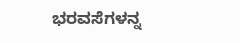ಭರವಸೆಗಳನ್ನ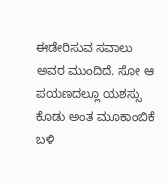ಈಡೇರಿಸುವ ಸವಾಲು ಅವರ ಮುಂದಿದೆ. ಸೋ ಆ ಪಯಣದಲ್ಲೂ ಯಶಸ್ಸು ಕೊಡು ಅಂತ ಮೂಕಾಂಬಿಕೆ ಬಳಿ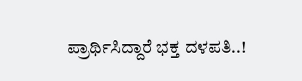ಪ್ರಾರ್ಥಿಸಿದ್ದಾರೆ ಭಕ್ತ ದಳಪತಿ..!